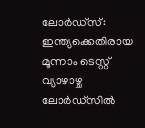ലോർഡ്സ്: ഇന്ത്യക്കെതിരായ മൂന്നാം ടെസ്റ്റ് വ്യാഴാഴ്ച ലോർഡ്സിൽ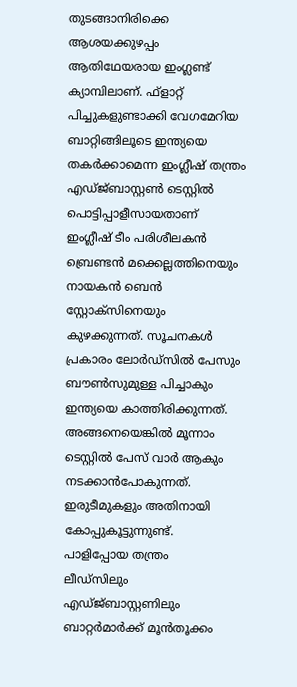തുടങ്ങാനിരിക്കെ ആശയക്കുഴപ്പം ആതിഥേയരായ ഇംഗ്ലണ്ട് ക്യാമ്പിലാണ്. ഫ്ളാറ്റ് പിച്ചുകളുണ്ടാക്കി വേഗമേറിയ ബാറ്റിങ്ങിലൂടെ ഇന്ത്യയെ തകർക്കാമെന്ന ഇംഗ്ലീഷ് തന്ത്രം എഡ്ജ്ബാസ്റ്റൺ ടെസ്റ്റിൽ പൊട്ടിപ്പാളീസായതാണ് ഇംഗ്ലീഷ് ടീം പരിശീലകൻ ബ്രെണ്ടൻ മക്കെല്ലത്തിനെയും നായകൻ ബെൻ സ്റ്റോക്സിനെയും കുഴക്കുന്നത്. സൂചനകൾ പ്രകാരം ലോർഡ്സിൽ പേസും ബൗൺസുമുള്ള പിച്ചാകും ഇന്ത്യയെ കാത്തിരിക്കുന്നത്. അങ്ങനെയെങ്കിൽ മൂന്നാം ടെസ്റ്റിൽ പേസ് വാർ ആകും നടക്കാൻപോകുന്നത്. ഇരുടീമുകളും അതിനായി കോപ്പുകൂട്ടുന്നുണ്ട്.
പാളിപ്പോയ തന്ത്രം
ലീഡ്സിലും എഡ്ജ്ബാസ്റ്റണിലും ബാറ്റർമാർക്ക് മൂൻതൂക്കം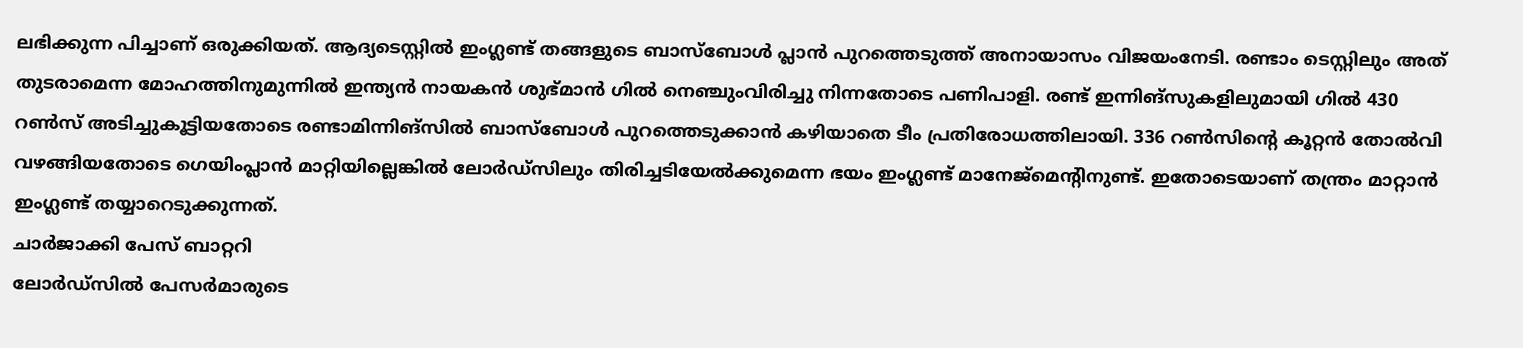ലഭിക്കുന്ന പിച്ചാണ് ഒരുക്കിയത്. ആദ്യടെസ്റ്റിൽ ഇംഗ്ലണ്ട് തങ്ങളുടെ ബാസ്ബോൾ പ്ലാൻ പുറത്തെടുത്ത് അനായാസം വിജയംനേടി. രണ്ടാം ടെസ്റ്റിലും അത് തുടരാമെന്ന മോഹത്തിനുമുന്നിൽ ഇന്ത്യൻ നായകൻ ശുഭ്മാൻ ഗിൽ നെഞ്ചുംവിരിച്ചു നിന്നതോടെ പണിപാളി. രണ്ട് ഇന്നിങ്സുകളിലുമായി ഗിൽ 430 റൺസ് അടിച്ചുകൂട്ടിയതോടെ രണ്ടാമിന്നിങ്സിൽ ബാസ്ബോൾ പുറത്തെടുക്കാൻ കഴിയാതെ ടീം പ്രതിരോധത്തിലായി. 336 റൺസിന്റെ കൂറ്റൻ തോൽവി വഴങ്ങിയതോടെ ഗെയിംപ്ലാൻ മാറ്റിയില്ലെങ്കിൽ ലോർഡ്സിലും തിരിച്ചടിയേൽക്കുമെന്ന ഭയം ഇംഗ്ലണ്ട് മാനേജ്മെന്റിനുണ്ട്. ഇതോടെയാണ് തന്ത്രം മാറ്റാൻ ഇംഗ്ലണ്ട് തയ്യാറെടുക്കുന്നത്.
ചാർജാക്കി പേസ് ബാറ്ററി
ലോർഡ്സിൽ പേസർമാരുടെ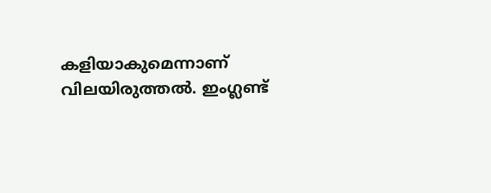കളിയാകുമെന്നാണ് വിലയിരുത്തൽ. ഇംഗ്ലണ്ട്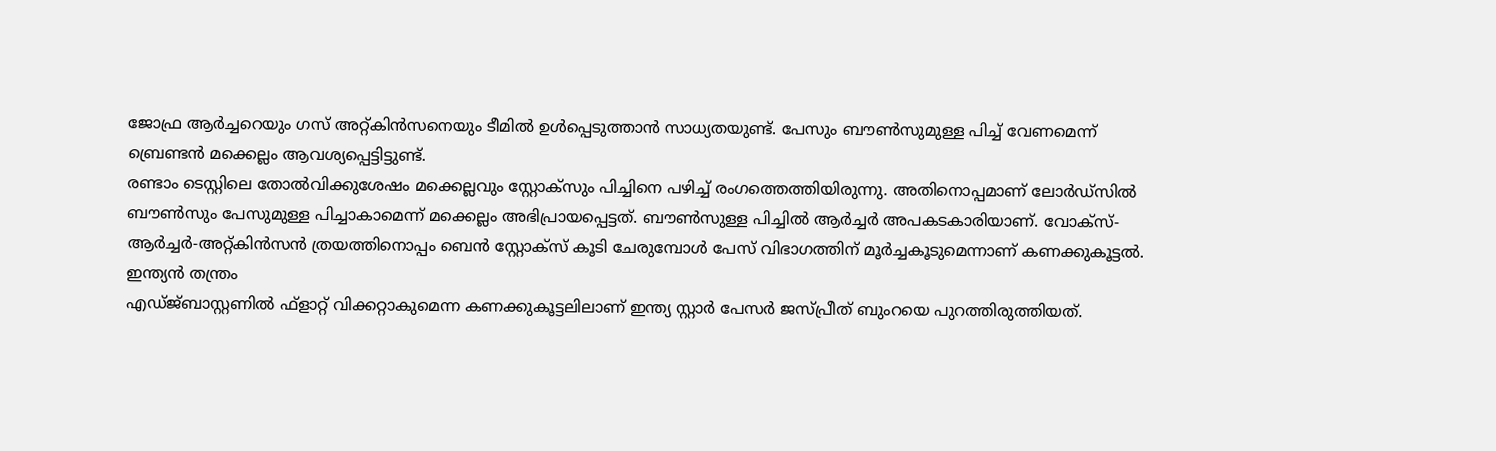ജോഫ്ര ആർച്ചറെയും ഗസ് അറ്റ്കിൻസനെയും ടീമിൽ ഉൾപ്പെടുത്താൻ സാധ്യതയുണ്ട്. പേസും ബൗൺസുമുള്ള പിച്ച് വേണമെന്ന് ബ്രെണ്ടൻ മക്കെല്ലം ആവശ്യപ്പെട്ടിട്ടുണ്ട്.
രണ്ടാം ടെസ്റ്റിലെ തോൽവിക്കുശേഷം മക്കെല്ലവും സ്റ്റോക്സും പിച്ചിനെ പഴിച്ച് രംഗത്തെത്തിയിരുന്നു. അതിനൊപ്പമാണ് ലോർഡ്സിൽ ബൗൺസും പേസുമുള്ള പിച്ചാകാമെന്ന് മക്കെല്ലം അഭിപ്രായപ്പെട്ടത്. ബൗൺസുള്ള പിച്ചിൽ ആർച്ചർ അപകടകാരിയാണ്. വോക്സ്-ആർച്ചർ-അറ്റ്കിൻസൻ ത്രയത്തിനൊപ്പം ബെൻ സ്റ്റോക്സ് കൂടി ചേരുമ്പോൾ പേസ് വിഭാഗത്തിന് മൂർച്ചകൂടുമെന്നാണ് കണക്കുകൂട്ടൽ.
ഇന്ത്യൻ തന്ത്രം
എഡ്ജ്ബാസ്റ്റണിൽ ഫ്ളാറ്റ് വിക്കറ്റാകുമെന്ന കണക്കുകൂട്ടലിലാണ് ഇന്ത്യ സ്റ്റാർ പേസർ ജസ്പ്രീത് ബുംറയെ പുറത്തിരുത്തിയത്.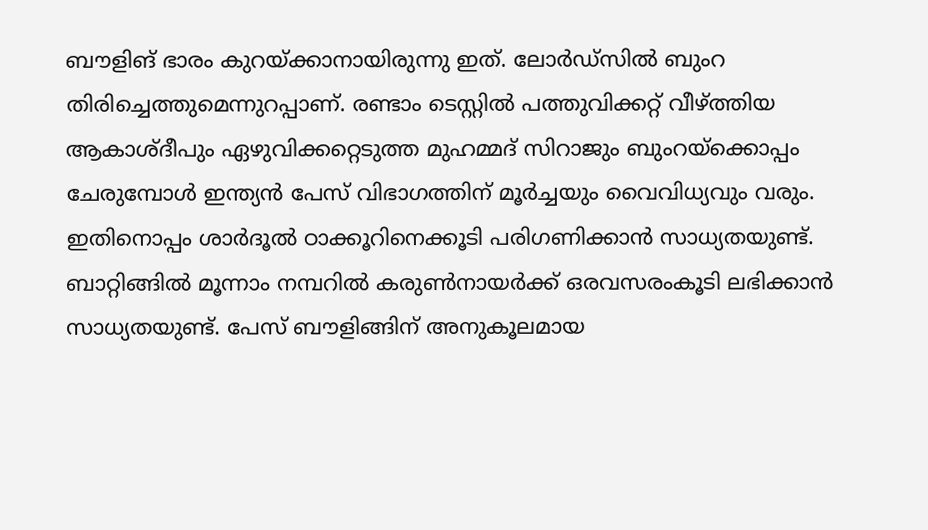ബൗളിങ് ഭാരം കുറയ്ക്കാനായിരുന്നു ഇത്. ലോർഡ്സിൽ ബുംറ തിരിച്ചെത്തുമെന്നുറപ്പാണ്. രണ്ടാം ടെസ്റ്റിൽ പത്തുവിക്കറ്റ് വീഴ്ത്തിയ ആകാശ്ദീപും ഏഴുവിക്കറ്റെടുത്ത മുഹമ്മദ് സിറാജും ബുംറയ്ക്കൊപ്പം ചേരുമ്പോൾ ഇന്ത്യൻ പേസ് വിഭാഗത്തിന് മൂർച്ചയും വൈവിധ്യവും വരും.
ഇതിനൊപ്പം ശാർദൂൽ ഠാക്കൂറിനെക്കൂടി പരിഗണിക്കാൻ സാധ്യതയുണ്ട്. ബാറ്റിങ്ങിൽ മൂന്നാം നമ്പറിൽ കരുൺനായർക്ക് ഒരവസരംകൂടി ലഭിക്കാൻ സാധ്യതയുണ്ട്. പേസ് ബൗളിങ്ങിന് അനുകൂലമായ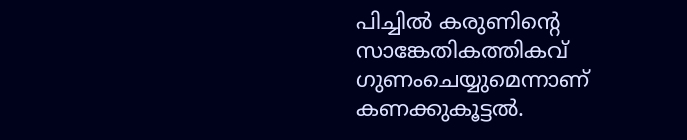പിച്ചിൽ കരുണിന്റെ സാങ്കേതികത്തികവ് ഗുണംചെയ്യുമെന്നാണ് കണക്കുകൂട്ടൽ.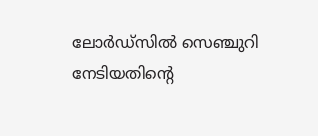ലോർഡ്സിൽ സെഞ്ചുറി നേടിയതിന്റെ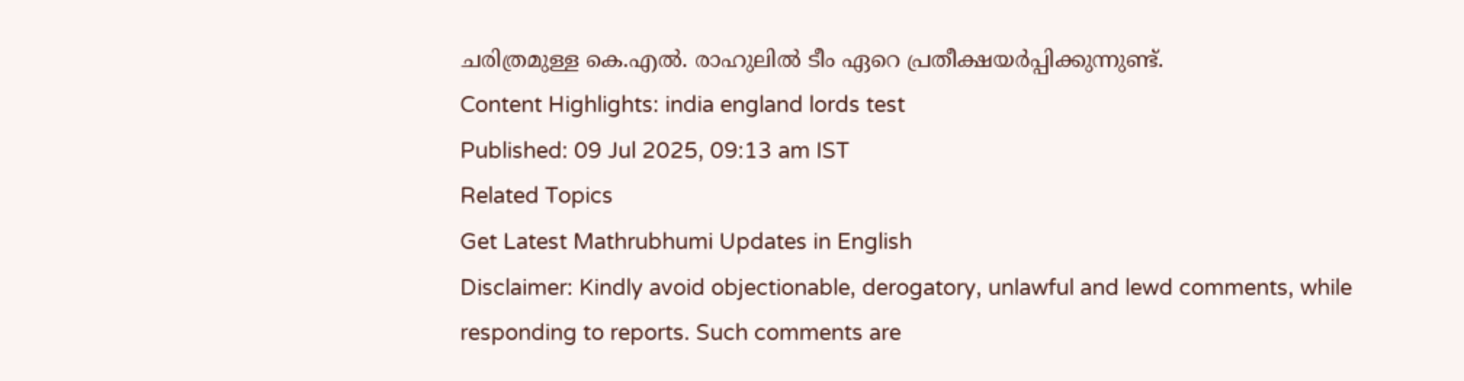ചരിത്രമുള്ള കെ.എൽ. രാഹുലിൽ ടീം ഏറെ പ്രതീക്ഷയർപ്പിക്കുന്നുണ്ട്.
Content Highlights: india england lords test
Published: 09 Jul 2025, 09:13 am IST
Related Topics
Get Latest Mathrubhumi Updates in English
Disclaimer: Kindly avoid objectionable, derogatory, unlawful and lewd comments, while responding to reports. Such comments are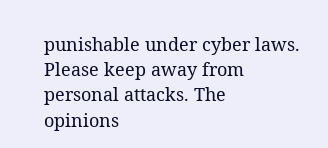punishable under cyber laws. Please keep away from personal attacks. The opinions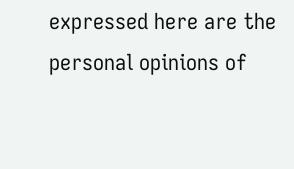expressed here are the personal opinions of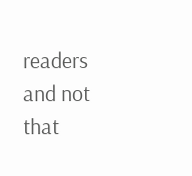readers and not that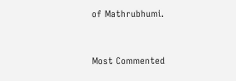of Mathrubhumi.



Most Commented